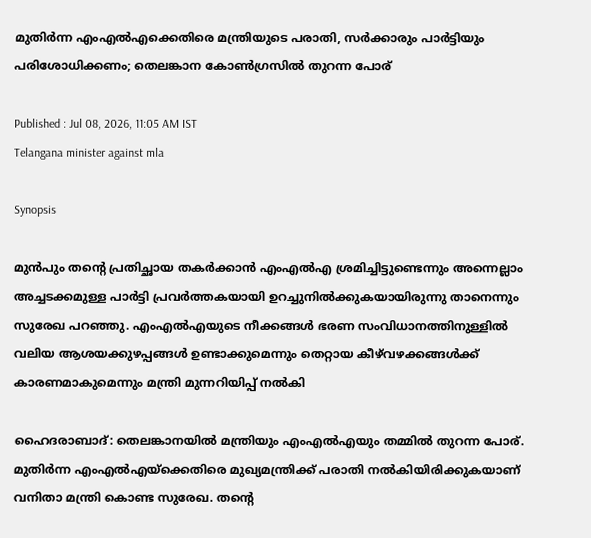മുതിർന്ന എംഎൽഎക്കെതിരെ മന്ത്രിയുടെ പരാതി, സർക്കാരും പാർട്ടിയും പരിശോധിക്കണം; തെലങ്കാന കോണ്‍ഗ്രസിൽ തുറന്ന പോര്

Published : Jul 08, 2026, 11:05 AM IST
Telangana minister against mla

Synopsis

മുൻപും തൻ്റെ പ്രതിച്ഛായ തകർക്കാൻ എംഎൽഎ ശ്രമിച്ചിട്ടുണ്ടെന്നും അന്നെല്ലാം അച്ചടക്കമുള്ള പാർട്ടി പ്രവർത്തകയായി ഉറച്ചുനിൽക്കുകയായിരുന്നു താനെന്നും സുരേഖ പറഞ്ഞു. എംഎൽഎയുടെ നീക്കങ്ങൾ ഭരണ സംവിധാനത്തിനുള്ളിൽ വലിയ ആശയക്കുഴപ്പങ്ങൾ ഉണ്ടാക്കുമെന്നും തെറ്റായ കീഴ്‌വഴക്കങ്ങൾക്ക് കാരണമാകുമെന്നും മന്ത്രി മുന്നറിയിപ്പ് നൽകി

ഹൈദരാബാദ്: തെലങ്കാനയിൽ മന്ത്രിയും എംഎൽഎയും തമ്മിൽ തുറന്ന പോര്. മുതിർന്ന എംഎൽഎയ്ക്കെതിരെ മുഖ്യമന്ത്രിക്ക് പരാതി നൽകിയിരിക്കുകയാണ് വനിതാ മന്ത്രി കൊണ്ട സുരേഖ. തൻ്റെ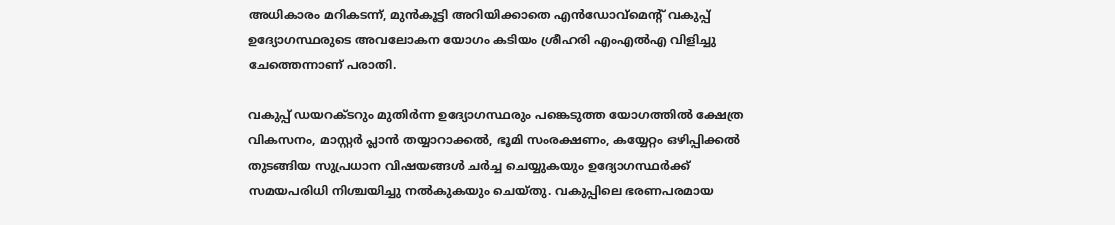അധികാരം മറികടന്ന്, മുൻകൂട്ടി അറിയിക്കാതെ എൻഡോവ്മെന്‍റ് വകുപ്പ് ഉദ്യോഗസ്ഥരുടെ അവലോകന യോഗം കടിയം ശ്രീഹരി എംഎൽഎ വിളിച്ചു ചേത്തെന്നാണ് പരാതി.

വകുപ്പ് ഡയറക്ടറും മുതിർന്ന ഉദ്യോഗസ്ഥരും പങ്കെടുത്ത യോഗത്തിൽ ക്ഷേത്ര വികസനം, മാസ്റ്റർ പ്ലാൻ തയ്യാറാക്കൽ, ഭൂമി സംരക്ഷണം, കയ്യേറ്റം ഒഴിപ്പിക്കൽ തുടങ്ങിയ സുപ്രധാന വിഷയങ്ങൾ ചർച്ച ചെയ്യുകയും ഉദ്യോഗസ്ഥർക്ക് സമയപരിധി നിശ്ചയിച്ചു നൽകുകയും ചെയ്തു. വകുപ്പിലെ ഭരണപരമായ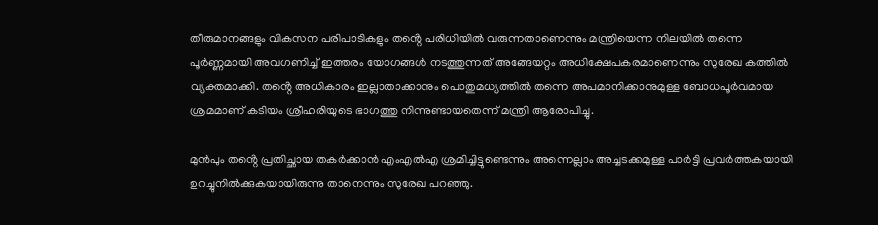തീരുമാനങ്ങളും വികസന പരിപാടികളും തൻ്റെ പരിധിയിൽ വരുന്നതാണെന്നും മന്ത്രിയെന്ന നിലയിൽ തന്നെ പൂർണ്ണമായി അവഗണിച്ച് ഇത്തരം യോഗങ്ങൾ നടത്തുന്നത് അങ്ങേയറ്റം അധിക്ഷേപകരമാണെന്നും സുരേഖ കത്തിൽ വ്യക്തമാക്കി. തൻ്റെ അധികാരം ഇല്ലാതാക്കാനും പൊതുമധ്യത്തിൽ തന്നെ അപമാനിക്കാനുമുള്ള ബോധപൂർവമായ ശ്രമമാണ് കടിയം ശ്രീഹരിയുടെ ഭാഗത്തു നിന്നുണ്ടായതെന്ന് മന്ത്രി ആരോപിച്ചു.

മുൻപും തൻ്റെ പ്രതിച്ഛായ തകർക്കാൻ എംഎൽഎ ശ്രമിച്ചിട്ടുണ്ടെന്നും അന്നെല്ലാം അച്ചടക്കമുള്ള പാർട്ടി പ്രവർത്തകയായി ഉറച്ചുനിൽക്കുകയായിരുന്നു താനെന്നും സുരേഖ പറഞ്ഞു.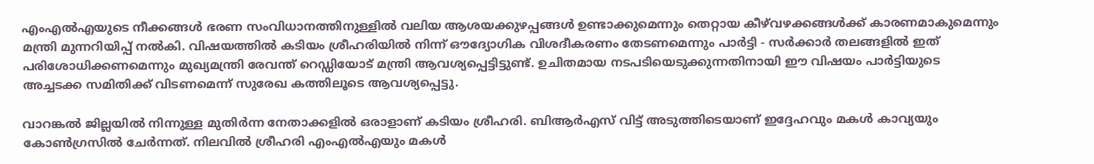എംഎൽഎയുടെ നീക്കങ്ങൾ ഭരണ സംവിധാനത്തിനുള്ളിൽ വലിയ ആശയക്കുഴപ്പങ്ങൾ ഉണ്ടാക്കുമെന്നും തെറ്റായ കീഴ്‌വഴക്കങ്ങൾക്ക് കാരണമാകുമെന്നും മന്ത്രി മുന്നറിയിപ്പ് നൽകി. വിഷയത്തിൽ കടിയം ശ്രീഹരിയിൽ നിന്ന് ഔദ്യോഗിക വിശദീകരണം തേടണമെന്നും പാർട്ടി - സർക്കാർ തലങ്ങളിൽ ഇത് പരിശോധിക്കണമെന്നും മുഖ്യമന്ത്രി രേവന്ത് റെഡ്ഡിയോട് മന്ത്രി ആവശ്യപ്പെട്ടിട്ടുണ്ട്. ഉചിതമായ നടപടിയെടുക്കുന്നതിനായി ഈ വിഷയം പാർട്ടിയുടെ അച്ചടക്ക സമിതിക്ക് വിടണമെന്ന് സുരേഖ കത്തിലൂടെ ആവശ്യപ്പെട്ടു.

വാറങ്കൽ ജില്ലയിൽ നിന്നുള്ള മുതിർന്ന നേതാക്കളിൽ ഒരാളാണ് കടിയം ശ്രീഹരി. ബിആർഎസ് വിട്ട് അടുത്തിടെയാണ് ഇദ്ദേഹവും മകൾ കാവ്യയും കോൺഗ്രസിൽ ചേർന്നത്. നിലവിൽ ശ്രീഹരി എംഎൽഎയും മകൾ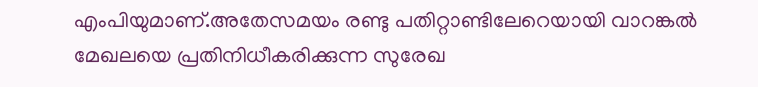എംപിയുമാണ്.അതേസമയം രണ്ടു പതിറ്റാണ്ടിലേറെയായി വാറങ്കൽ മേഖലയെ പ്രതിനിധീകരിക്കുന്ന സുരേഖ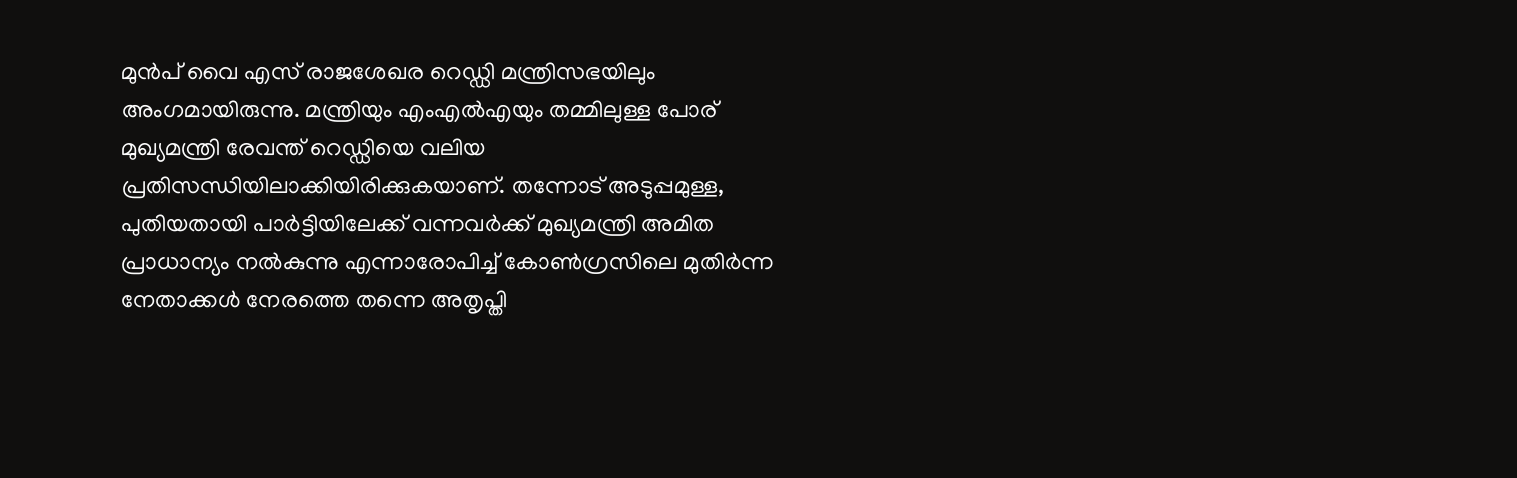മുൻപ് വൈ എസ് രാജശേഖര റെഡ്ഡി മന്ത്രിസഭയിലും അംഗമായിരുന്നു. മന്ത്രിയും എംഎൽഎയും തമ്മിലുള്ള പോര് മുഖ്യമന്ത്രി രേവന്ത് റെഡ്ഡിയെ വലിയ പ്രതിസന്ധിയിലാക്കിയിരിക്കുകയാണ്. തന്നോട് അടുപ്പമുള്ള, പുതിയതായി പാർട്ടിയിലേക്ക് വന്നവർക്ക് മുഖ്യമന്ത്രി അമിത പ്രാധാന്യം നൽകുന്നു എന്നാരോപിച്ച് കോൺഗ്രസിലെ മുതിർന്ന നേതാക്കൾ നേരത്തെ തന്നെ അതൃപ്തി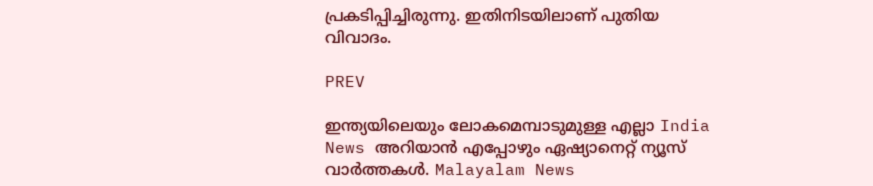പ്രകടിപ്പിച്ചിരുന്നു. ഇതിനിടയിലാണ് പുതിയ വിവാദം.

PREV

ഇന്ത്യയിലെയും ലോകമെമ്പാടുമുള്ള എല്ലാ India News അറിയാൻ എപ്പോഴും ഏഷ്യാനെറ്റ് ന്യൂസ് വാർത്തകൾ. Malayalam News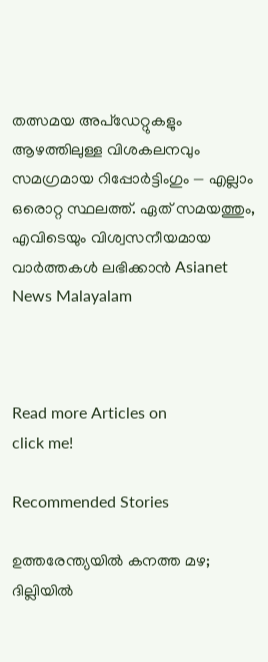തത്സമയ അപ്‌ഡേറ്റുകളും ആഴത്തിലുള്ള വിശകലനവും സമഗ്രമായ റിപ്പോർട്ടിംഗും — എല്ലാം ഒരൊറ്റ സ്ഥലത്ത്. ഏത് സമയത്തും, എവിടെയും വിശ്വസനീയമായ വാർത്തകൾ ലഭിക്കാൻ Asianet News Malayalam



Read more Articles on
click me!

Recommended Stories

ഉത്തരേന്ത്യയിൽ കനത്ത മഴ; ദില്ലിയിൽ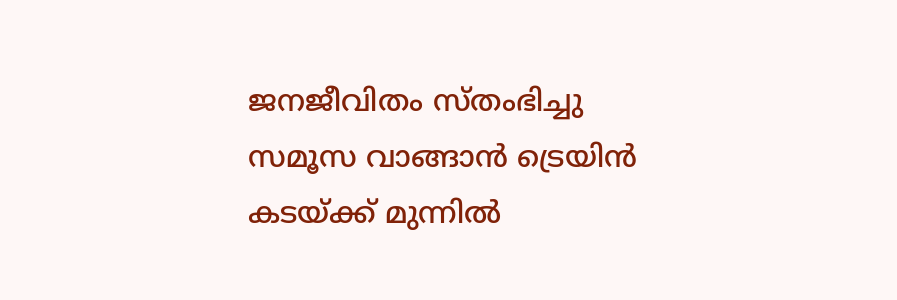ജനജീവിതം സ്തംഭിച്ചു
സമൂസ വാങ്ങാൻ ട്രെയിൻ കടയ്ക്ക് മുന്നിൽ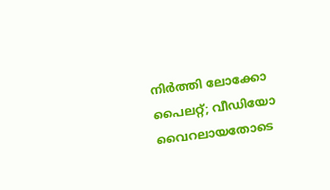നിർത്തി ലോക്കോ പൈലറ്റ്; വീഡിയോ വൈറലായതോടെ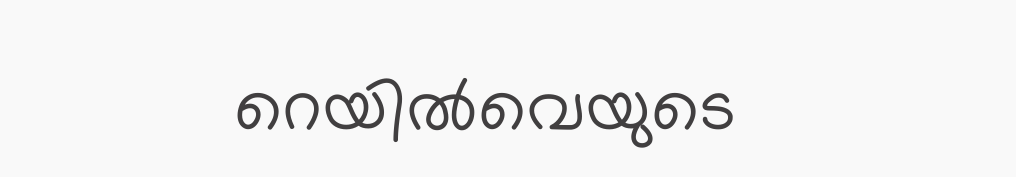റെയിൽവെയുടെ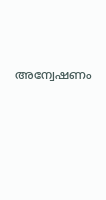അന്വേഷണം